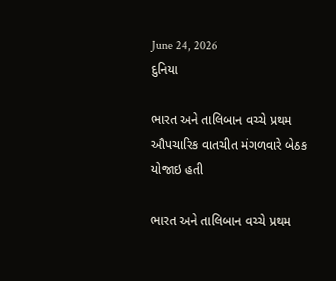June 24, 2026
દુનિયા

ભારત અને તાલિબાન વચ્ચે પ્રથમ ઔપચારિક વાતચીત મંગળવારે બેઠક યોજાઇ હતી

ભારત અને તાલિબાન વચ્ચે પ્રથમ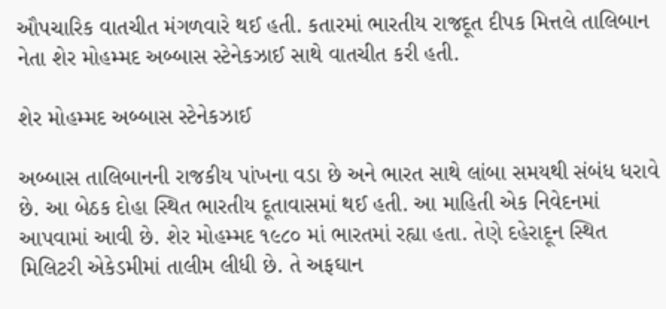ઔપચારિક વાતચીત મંગળવારે થઈ હતી. કતારમાં ભારતીય રાજદૂત દીપક મિત્તલે તાલિબાન નેતા શેર મોહમ્મદ અબ્બાસ સ્ટેનેકઝાઈ સાથે વાતચીત કરી હતી.

શેર મોહમ્મદ અબ્બાસ સ્ટેનેકઝાઈ

અબ્બાસ તાલિબાનની રાજકીય પાંખના વડા છે અને ભારત સાથે લાંબા સમયથી સંબંધ ધરાવે છે. આ બેઠક દોહા સ્થિત ભારતીય દૂતાવાસમાં થઈ હતી. આ માહિતી એક નિવેદનમાં આપવામાં આવી છે. શેર મોહમ્મદ ૧૯૮૦ માં ભારતમાં રહ્યા હતા. તેણે દહેરાદૂન સ્થિત મિલિટરી એકેડમીમાં તાલીમ લીધી છે. તે અફઘાન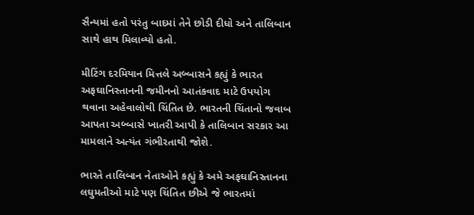સૈન્યમાં હતો પરંતુ બાદમાં તેને છોડી દીધો અને તાલિબાન સાથે હાથ મિલાવ્યો હતો.

મીટિંગ દરમિયાન મિત્તલે અબ્બાસને કહ્યું કે ભારત અફઘાનિસ્તાનની જમીનનો આતંકવાદ માટે ઉપયોગ થવાના અહેવાલોથી ચિંતિત છે. ભારતની ચિંતાનો જવાબ આપતા અબ્બાસે ખાતરી આપી કે તાલિબાન સરકાર આ મામલાને અત્યંત ગંભીરતાથી જોશે.

ભારતે તાલિબાન નેતાઓને કહ્યું કે અમે અફઘાનિસ્તાનના લઘુમતીઓ માટે પણ ચિંતિત છીએ જે ભારતમાં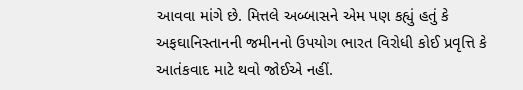આવવા માંગે છે. મિત્તલે અબ્બાસને એમ પણ કહ્યું હતું કે અફઘાનિસ્તાનની જમીનનો ઉપયોગ ભારત વિરોધી કોઈ પ્રવૃત્તિ કે આતંકવાદ માટે થવો જોઈએ નહીં.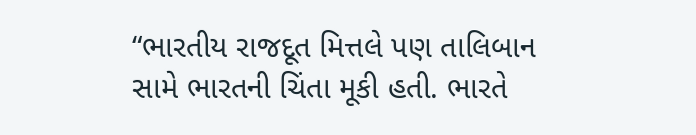“ભારતીય રાજદૂત મિત્તલે પણ તાલિબાન સામે ભારતની ચિંતા મૂકી હતી. ભારતે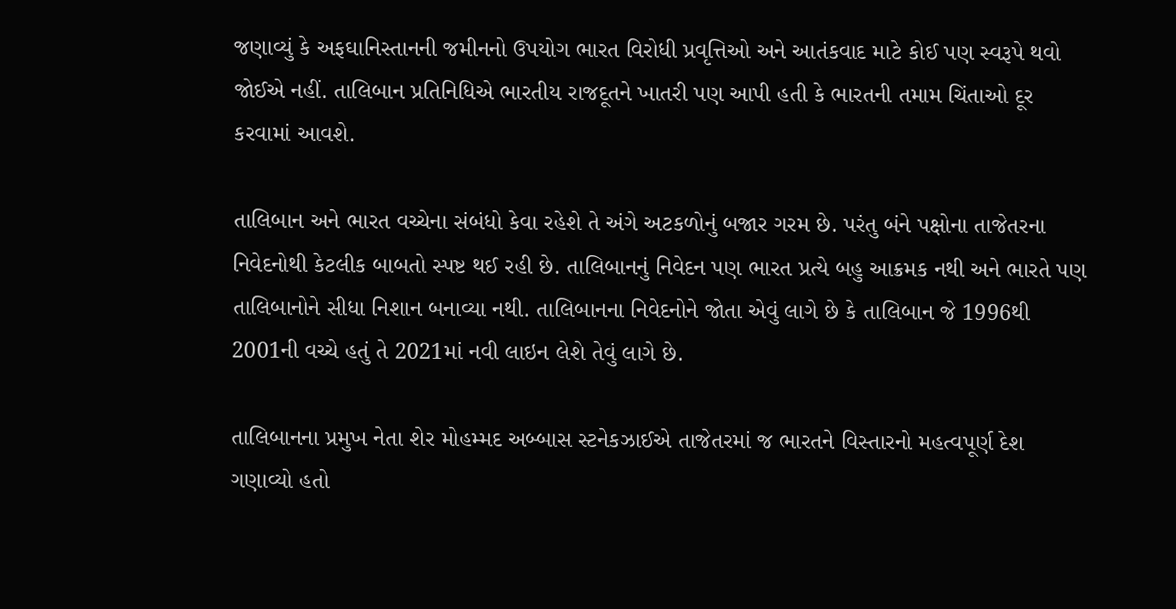જણાવ્યું કે અફઘાનિસ્તાનની જમીનનો ઉપયોગ ભારત વિરોધી પ્રવૃત્તિઓ અને આતંકવાદ માટે કોઈ પણ સ્વરૂપે થવો જોઈએ નહીં. તાલિબાન પ્રતિનિધિએ ભારતીય રાજદૂતને ખાતરી પણ આપી હતી કે ભારતની તમામ ચિંતાઓ દૂર કરવામાં આવશે.

તાલિબાન અને ભારત વચ્ચેના સંબંધો કેવા રહેશે તે અંગે અટકળોનું બજાર ગરમ છે. પરંતુ બંને પક્ષોના તાજેતરના નિવેદનોથી કેટલીક બાબતો સ્પષ્ટ થઈ રહી છે. તાલિબાનનું નિવેદન પણ ભારત પ્રત્યે બહુ આક્રમક નથી અને ભારતે પણ તાલિબાનોને સીધા નિશાન બનાવ્યા નથી. તાલિબાનના નિવેદનોને જોતા એવું લાગે છે કે તાલિબાન જે 1996થી 2001ની વચ્ચે હતું તે 2021માં નવી લાઇન લેશે તેવું લાગે છે.

તાલિબાનના પ્રમુખ નેતા શેર મોહમ્મદ અબ્બાસ સ્ટનેકઝાઈએ તાજેતરમાં જ ભારતને વિસ્તારનો મહત્વપૂર્ણ દેશ ગણાવ્યો હતો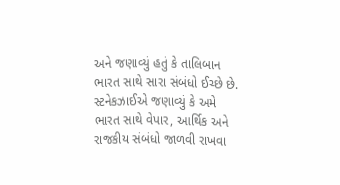અને જણાવ્યું હતું કે તાલિબાન ભારત સાથે સારા સંબંધો ઈચ્છે છે. સ્ટનેકઝાઈએ જણાવ્યું કે અમે ભારત સાથે વેપાર, આર્થિક અને રાજકીય સંબંધો જાળવી રાખવા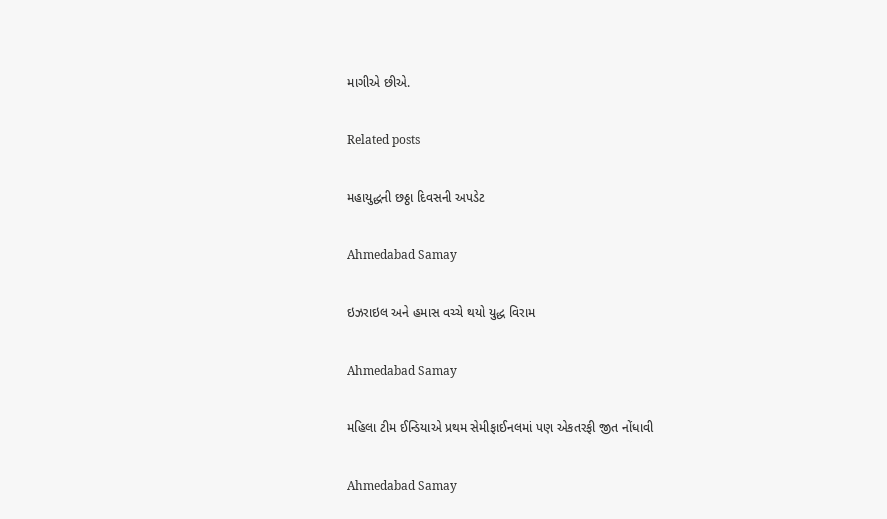માગીએ છીએ.

Related posts

મહાયુદ્ધની છઠ્ઠા દિવસની અપડેટ

Ahmedabad Samay

ઇઝરાઇલ અને હમાસ વચ્ચે થયો યુદ્ધ વિરામ

Ahmedabad Samay

મહિલા ટીમ ઈન્ડિયાએ પ્રથમ સેમીફાઈનલમાં પણ એકતરફી જીત નોંધાવી

Ahmedabad Samay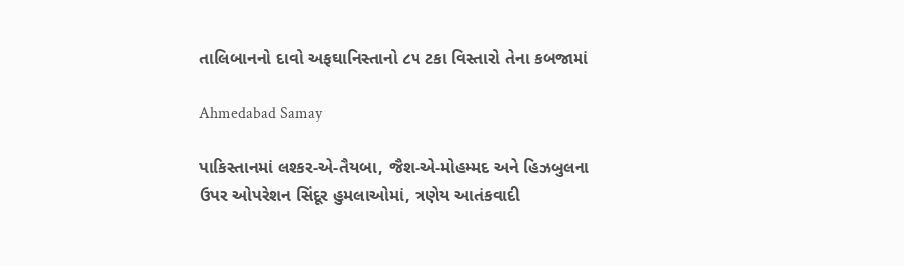તાલિબાનનો દાવો અફઘાનિસ્તાનો ૮૫ ટકા વિસ્તારો તેના કબજામાં

Ahmedabad Samay

પાકિસ્તાનમાં લશ્કર-એ-તૈયબા, જૈશ-એ-મોહમ્મદ અને હિઝબુલના ઉપર ઓપરેશન સિંદૂર હુમલાઓમાં, ત્રણેય આતંકવાદી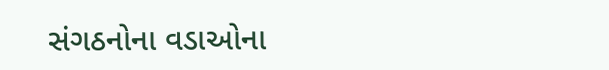સંગઠનોના વડાઓના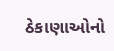ઠેકાણાઓનો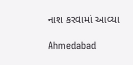નાશ કરવામાં આવ્યા

Ahmedabad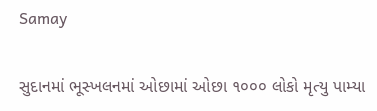Samay

સુદાનમાં ભૂસ્‍ખલનમાં ઓછામાં ઓછા ૧૦૦૦ લોકો મૃત્‍યુ પામ્‍યા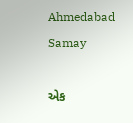Ahmedabad Samay

એક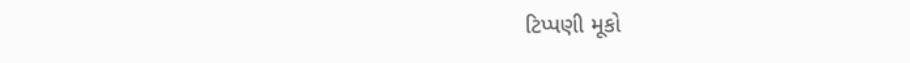ટિપ્પણી મૂકો